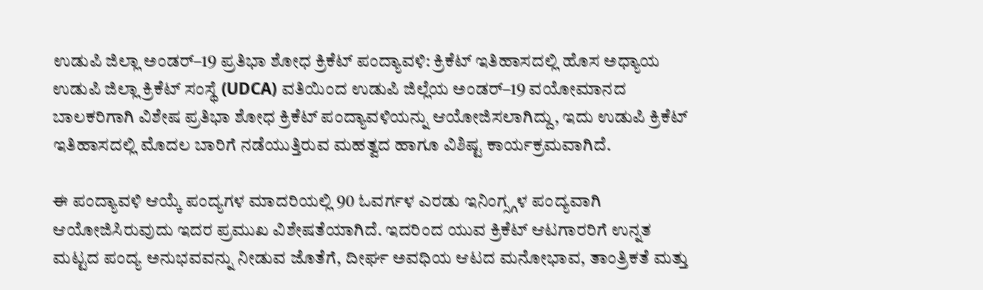ಉಡುಪಿ ಜಿಲ್ಲಾ ಅಂಡರ್–19 ಪ್ರತಿಭಾ ಶೋಧ ಕ್ರಿಕೆಟ್ ಪಂದ್ಯಾವಳಿ: ಕ್ರಿಕೆಟ್ ಇತಿಹಾಸದಲ್ಲಿ ಹೊಸ ಅಧ್ಯಾಯ
ಉಡುಪಿ ಜಿಲ್ಲಾ ಕ್ರಿಕೆಟ್ ಸಂಸ್ಥೆ (UDCA) ವತಿಯಿಂದ ಉಡುಪಿ ಜಿಲ್ಲೆಯ ಅಂಡರ್–19 ವಯೋಮಾನದ ಬಾಲಕರಿಗಾಗಿ ವಿಶೇಷ ಪ್ರತಿಭಾ ಶೋಧ ಕ್ರಿಕೆಟ್ ಪಂದ್ಯಾವಳಿಯನ್ನು ಆಯೋಜಿಸಲಾಗಿದ್ದು, ಇದು ಉಡುಪಿ ಕ್ರಿಕೆಟ್ ಇತಿಹಾಸದಲ್ಲಿ ಮೊದಲ ಬಾರಿಗೆ ನಡೆಯುತ್ತಿರುವ ಮಹತ್ವದ ಹಾಗೂ ವಿಶಿಷ್ಟ ಕಾರ್ಯಕ್ರಮವಾಗಿದೆ.

ಈ ಪಂದ್ಯಾವಳಿ ಆಯ್ಕೆ ಪಂದ್ಯಗಳ ಮಾದರಿಯಲ್ಲಿ 90 ಓವರ್ಗಳ ಎರಡು ಇನಿಂಗ್ಸ್ಗಳ ಪಂದ್ಯವಾಗಿ ಆಯೋಜಿಸಿರುವುದು ಇದರ ಪ್ರಮುಖ ವಿಶೇಷತೆಯಾಗಿದೆ. ಇದರಿಂದ ಯುವ ಕ್ರಿಕೆಟ್ ಆಟಗಾರರಿಗೆ ಉನ್ನತ ಮಟ್ಟದ ಪಂದ್ಯ ಅನುಭವವನ್ನು ನೀಡುವ ಜೊತೆಗೆ, ದೀರ್ಘ ಅವಧಿಯ ಆಟದ ಮನೋಭಾವ, ತಾಂತ್ರಿಕತೆ ಮತ್ತು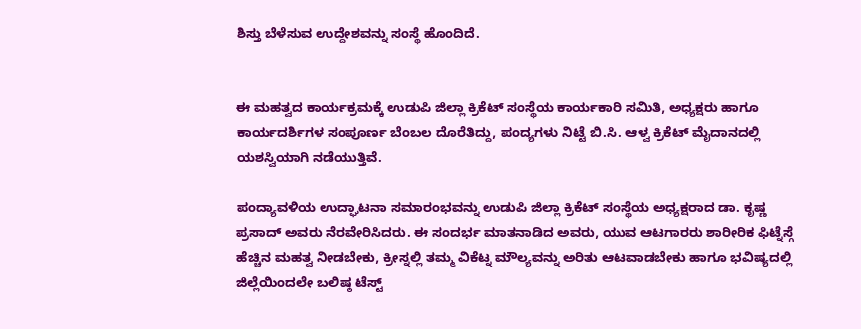ಶಿಸ್ತು ಬೆಳೆಸುವ ಉದ್ದೇಶವನ್ನು ಸಂಸ್ಥೆ ಹೊಂದಿದೆ.


ಈ ಮಹತ್ವದ ಕಾರ್ಯಕ್ರಮಕ್ಕೆ ಉಡುಪಿ ಜಿಲ್ಲಾ ಕ್ರಿಕೆಟ್ ಸಂಸ್ಥೆಯ ಕಾರ್ಯಕಾರಿ ಸಮಿತಿ, ಅಧ್ಯಕ್ಷರು ಹಾಗೂ ಕಾರ್ಯದರ್ಶಿಗಳ ಸಂಪೂರ್ಣ ಬೆಂಬಲ ದೊರೆತಿದ್ದು, ಪಂದ್ಯಗಳು ನಿಟ್ಟೆ ಬಿ.ಸಿ. ಆಳ್ವ ಕ್ರಿಕೆಟ್ ಮೈದಾನದಲ್ಲಿ ಯಶಸ್ವಿಯಾಗಿ ನಡೆಯುತ್ತಿವೆ.

ಪಂದ್ಯಾವಳಿಯ ಉದ್ಘಾಟನಾ ಸಮಾರಂಭವನ್ನು ಉಡುಪಿ ಜಿಲ್ಲಾ ಕ್ರಿಕೆಟ್ ಸಂಸ್ಥೆಯ ಅಧ್ಯಕ್ಷರಾದ ಡಾ. ಕೃಷ್ಣ ಪ್ರಸಾದ್ ಅವರು ನೆರವೇರಿಸಿದರು. ಈ ಸಂದರ್ಭ ಮಾತನಾಡಿದ ಅವರು, ಯುವ ಆಟಗಾರರು ಶಾರೀರಿಕ ಫಿಟ್ನೆಸ್ಗೆ ಹೆಚ್ಚಿನ ಮಹತ್ವ ನೀಡಬೇಕು, ಕ್ರೀಸ್ನಲ್ಲಿ ತಮ್ಮ ವಿಕೆಟ್ನ ಮೌಲ್ಯವನ್ನು ಅರಿತು ಆಟವಾಡಬೇಕು ಹಾಗೂ ಭವಿಷ್ಯದಲ್ಲಿ ಜಿಲ್ಲೆಯಿಂದಲೇ ಬಲಿಷ್ಠ ಟೆಸ್ಟ್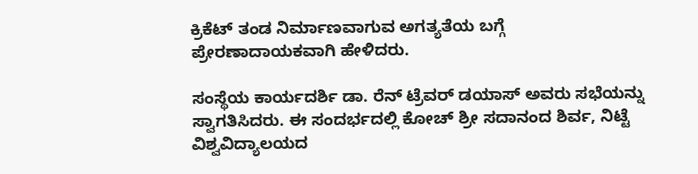ಕ್ರಿಕೆಟ್ ತಂಡ ನಿರ್ಮಾಣವಾಗುವ ಅಗತ್ಯತೆಯ ಬಗ್ಗೆ ಪ್ರೇರಣಾದಾಯಕವಾಗಿ ಹೇಳಿದರು.

ಸಂಸ್ಥೆಯ ಕಾರ್ಯದರ್ಶಿ ಡಾ. ರೆನ್ ಟ್ರೆವರ್ ಡಯಾಸ್ ಅವರು ಸಭೆಯನ್ನು ಸ್ವಾಗತಿಸಿದರು. ಈ ಸಂದರ್ಭದಲ್ಲಿ ಕೋಚ್ ಶ್ರೀ ಸದಾನಂದ ಶಿರ್ವ, ನಿಟ್ಟೆ ವಿಶ್ವವಿದ್ಯಾಲಯದ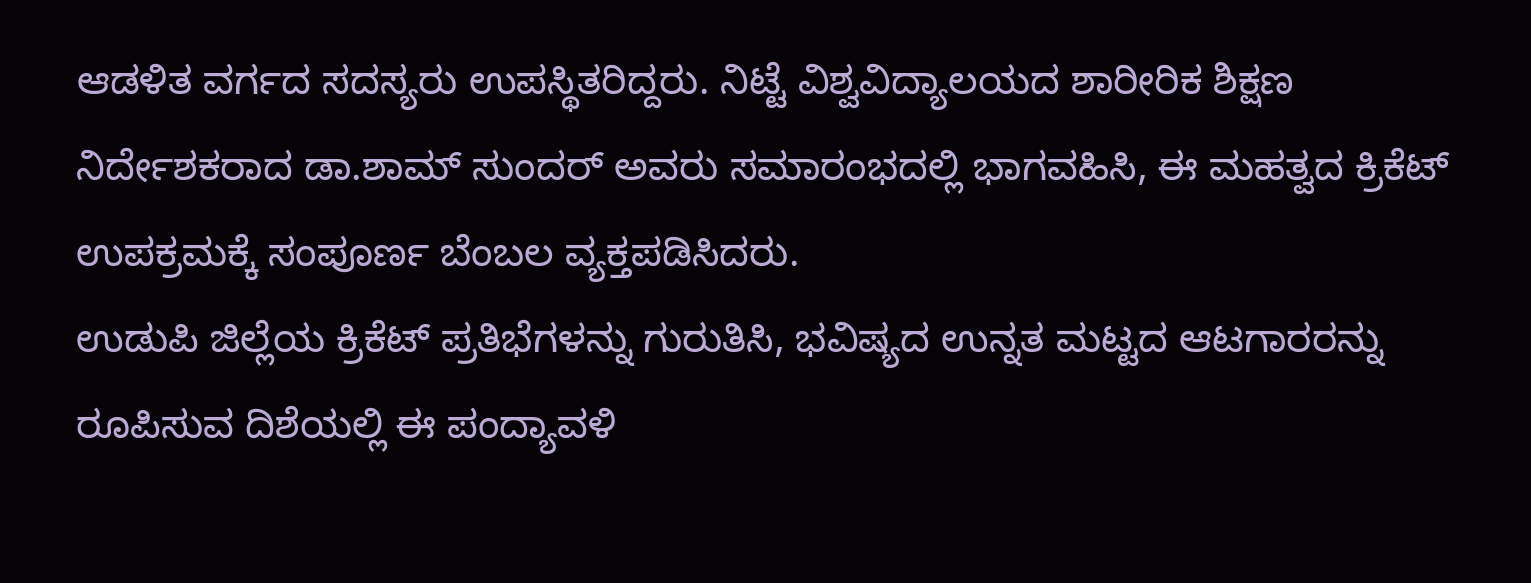ಆಡಳಿತ ವರ್ಗದ ಸದಸ್ಯರು ಉಪಸ್ಥಿತರಿದ್ದರು. ನಿಟ್ಟೆ ವಿಶ್ವವಿದ್ಯಾಲಯದ ಶಾರೀರಿಕ ಶಿಕ್ಷಣ ನಿರ್ದೇಶಕರಾದ ಡಾ.ಶಾಮ್ ಸುಂದರ್ ಅವರು ಸಮಾರಂಭದಲ್ಲಿ ಭಾಗವಹಿಸಿ, ಈ ಮಹತ್ವದ ಕ್ರಿಕೆಟ್ ಉಪಕ್ರಮಕ್ಕೆ ಸಂಪೂರ್ಣ ಬೆಂಬಲ ವ್ಯಕ್ತಪಡಿಸಿದರು.
ಉಡುಪಿ ಜಿಲ್ಲೆಯ ಕ್ರಿಕೆಟ್ ಪ್ರತಿಭೆಗಳನ್ನು ಗುರುತಿಸಿ, ಭವಿಷ್ಯದ ಉನ್ನತ ಮಟ್ಟದ ಆಟಗಾರರನ್ನು ರೂಪಿಸುವ ದಿಶೆಯಲ್ಲಿ ಈ ಪಂದ್ಯಾವಳಿ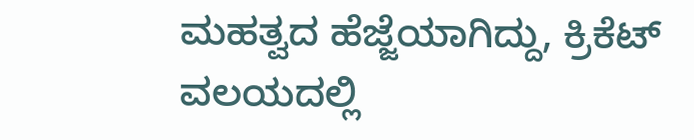ಮಹತ್ವದ ಹೆಜ್ಜೆಯಾಗಿದ್ದು, ಕ್ರಿಕೆಟ್ ವಲಯದಲ್ಲಿ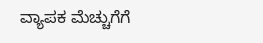ವ್ಯಾಪಕ ಮೆಚ್ಚುಗೆಗೆ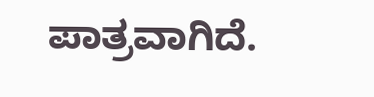ಪಾತ್ರವಾಗಿದೆ.